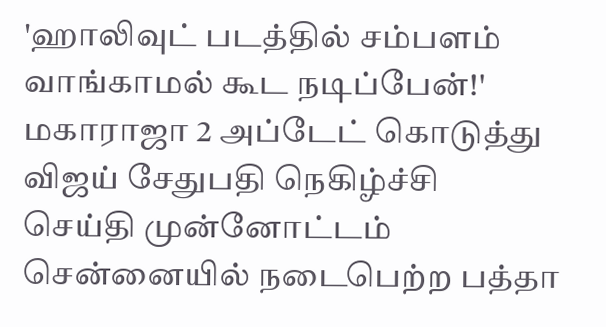'ஹாலிவுட் படத்தில் சம்பளம் வாங்காமல் கூட நடிப்பேன்!' மகாராஜா 2 அப்டேட் கொடுத்து விஜய் சேதுபதி நெகிழ்ச்சி
செய்தி முன்னோட்டம்
சென்னையில் நடைபெற்ற பத்தா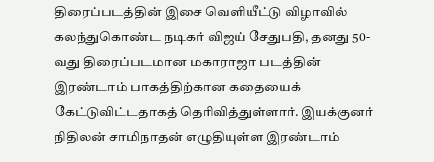திரைப்படத்தின் இசை வெளியீட்டு விழாவில் கலந்துகொண்ட நடிகர் விஜய் சேதுபதி, தனது 50-வது திரைப்படமான மகாராஜா படத்தின் இரண்டாம் பாகத்திற்கான கதையைக் கேட்டுவிட்டதாகத் தெரிவித்துள்ளார். இயக்குனர் நிதிலன் சாமிநாதன் எழுதியுள்ள இரண்டாம்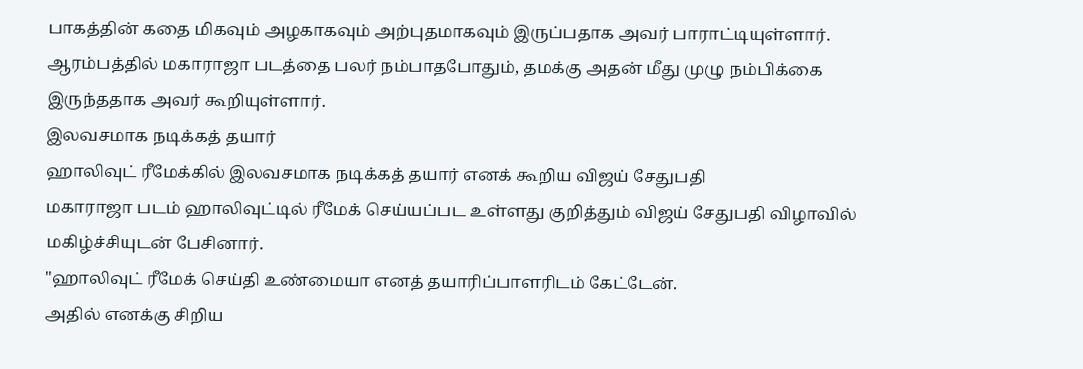பாகத்தின் கதை மிகவும் அழகாகவும் அற்புதமாகவும் இருப்பதாக அவர் பாராட்டியுள்ளார். ஆரம்பத்தில் மகாராஜா படத்தை பலர் நம்பாதபோதும், தமக்கு அதன் மீது முழு நம்பிக்கை இருந்ததாக அவர் கூறியுள்ளார்.
இலவசமாக நடிக்கத் தயார்
ஹாலிவுட் ரீமேக்கில் இலவசமாக நடிக்கத் தயார் எனக் கூறிய விஜய் சேதுபதி
மகாராஜா படம் ஹாலிவுட்டில் ரீமேக் செய்யப்பட உள்ளது குறித்தும் விஜய் சேதுபதி விழாவில் மகிழ்ச்சியுடன் பேசினார்.
"ஹாலிவுட் ரீமேக் செய்தி உண்மையா எனத் தயாரிப்பாளரிடம் கேட்டேன்.
அதில் எனக்கு சிறிய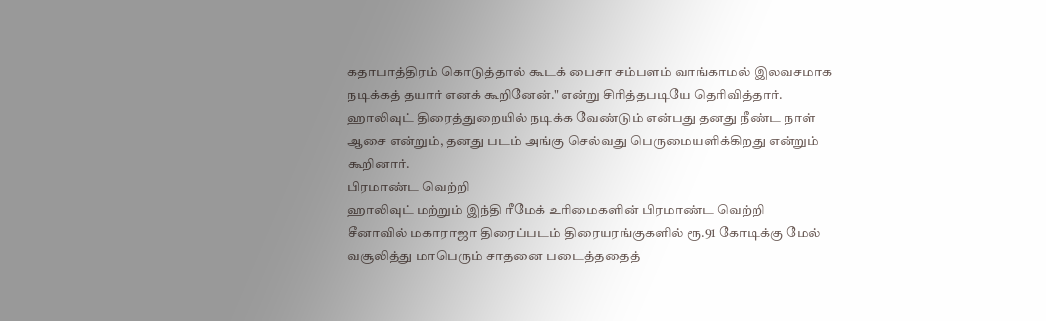கதாபாத்திரம் கொடுத்தால் கூடக் பைசா சம்பளம் வாங்காமல் இலவசமாக நடிக்கத் தயார் எனக் கூறினேன்." என்று சிரித்தபடியே தெரிவித்தார்.
ஹாலிவுட் திரைத்துறையில் நடிக்க வேண்டும் என்பது தனது நீண்ட நாள் ஆசை என்றும், தனது படம் அங்கு செல்வது பெருமையளிக்கிறது என்றும் கூறினார்.
பிரமாண்ட வெற்றி
ஹாலிவுட் மற்றும் இந்தி ரீமேக் உரிமைகளின் பிரமாண்ட வெற்றி
சீனாவில் மகாராஜா திரைப்படம் திரையரங்குகளில் ரூ.91 கோடிக்கு மேல் வசூலித்து மாபெரும் சாதனை படைத்ததைத்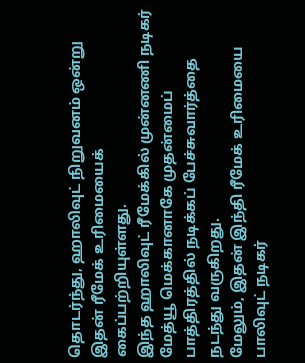தொடர்ந்து, ஹாலிவுட் நிறுவனம் ஒன்று இதன் ரீமேக் உரிமையைக் கைப்பற்றியுள்ளது.
இந்த ஹாலிவுட் ரீமேக்கில் முன்னணி நடிகர் மேத்யூ மெக்கானாகே முதன்மைப் பாத்திரத்தில் நடிக்கப் பேச்சுவார்த்தை நடந்து வருகிறது.
மேலும், இதன் இந்தி ரீமேக் உரிமையை பாலிவுட் நடிகர்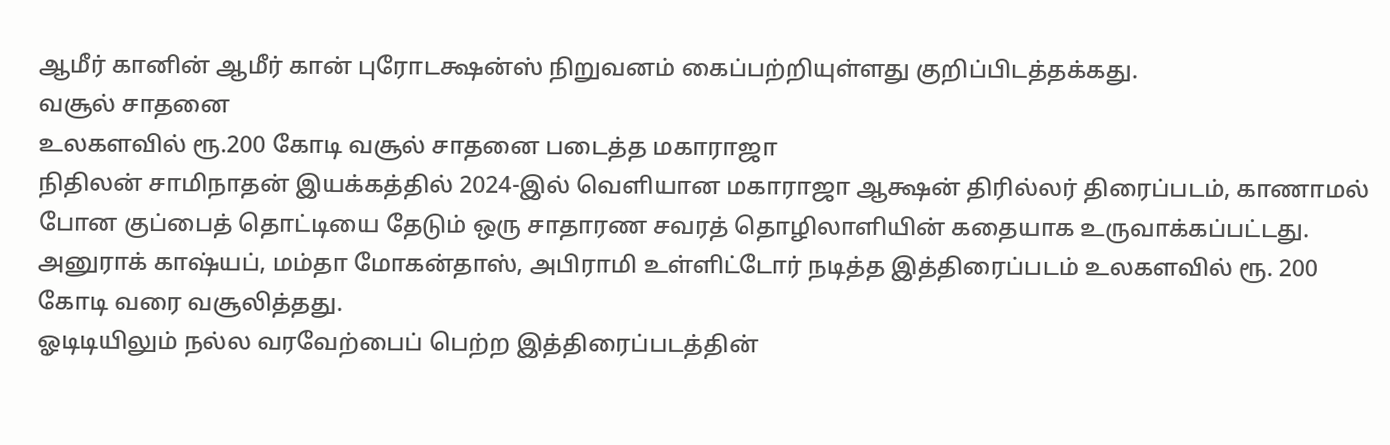ஆமீர் கானின் ஆமீர் கான் புரோடக்ஷன்ஸ் நிறுவனம் கைப்பற்றியுள்ளது குறிப்பிடத்தக்கது.
வசூல் சாதனை
உலகளவில் ரூ.200 கோடி வசூல் சாதனை படைத்த மகாராஜா
நிதிலன் சாமிநாதன் இயக்கத்தில் 2024-இல் வெளியான மகாராஜா ஆக்ஷன் திரில்லர் திரைப்படம், காணாமல் போன குப்பைத் தொட்டியை தேடும் ஒரு சாதாரண சவரத் தொழிலாளியின் கதையாக உருவாக்கப்பட்டது.
அனுராக் காஷ்யப், மம்தா மோகன்தாஸ், அபிராமி உள்ளிட்டோர் நடித்த இத்திரைப்படம் உலகளவில் ரூ. 200 கோடி வரை வசூலித்தது.
ஓடிடியிலும் நல்ல வரவேற்பைப் பெற்ற இத்திரைப்படத்தின்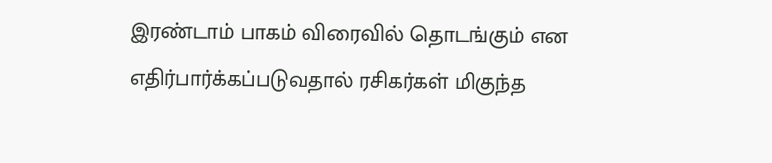இரண்டாம் பாகம் விரைவில் தொடங்கும் என எதிர்பார்க்கப்படுவதால் ரசிகர்கள் மிகுந்த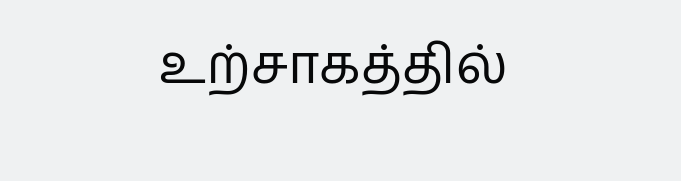உற்சாகத்தில்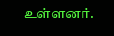உள்ளனர்.